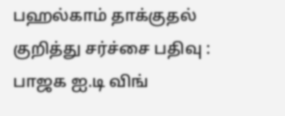பஹல்காம் தாக்குதல் குறித்து சர்ச்சை பதிவு : பாஜக ஐ.டி விங்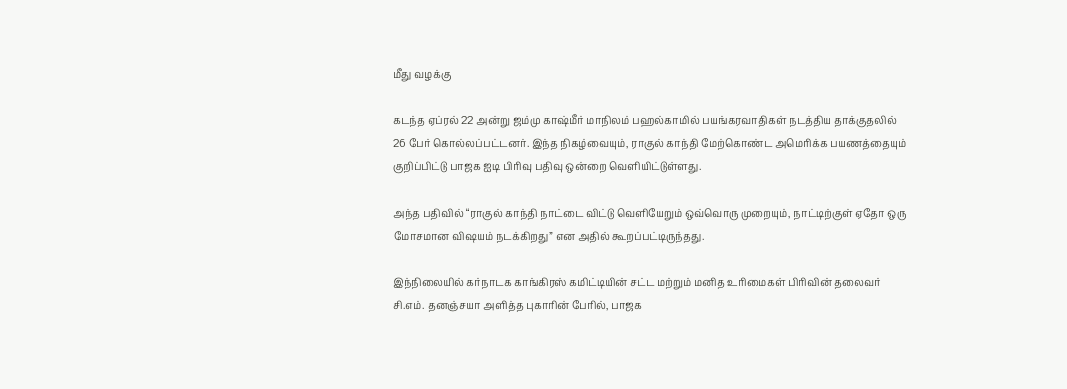மீது வழக்கு

கடந்த ஏப்ரல் 22 அன்று ஜம்மு காஷ்மீர் மாநிலம் பஹல்காமில் பயங்கரவாதிகள் நடத்திய தாக்குதலில் 26 பேர் கொல்லப்பட்டனர். இந்த நிகழ்வையும், ராகுல் காந்தி மேற்கொண்ட அமெரிக்க பயணத்தையும் குறிப்பிட்டு பாஜக ஐடி பிரிவு பதிவு ஒன்றை வெளியிட்டுள்ளது.

அந்த பதிவில் “ராகுல் காந்தி நாட்டை விட்டு வெளியேறும் ஒவ்வொரு முறையும், நாட்டிற்குள் ஏதோ ஒரு மோசமான விஷயம் நடக்கிறது” என அதில் கூறப்பட்டிருந்தது.

இந்நிலையில் கர்நாடக காங்கிரஸ் கமிட்டியின் சட்ட மற்றும் மனித உரிமைகள் பிரிவின் தலைவர் சி.எம். தனஞ்சயா அளித்த புகாரின் பேரில், பாஜக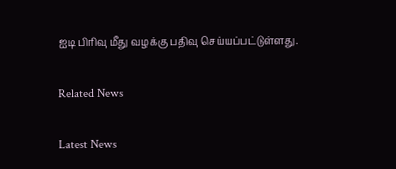ஐடி பிரிவு மீது வழக்கு பதிவு செய்யப்பட்டுள்ளது.

Related News

Latest News